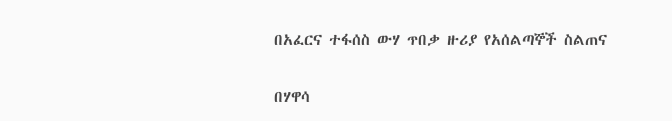በአፈርና ተፋሰስ ውሃ ጥበቃ ዙሪያ የአሰልጣኞች ስልጠና

በሃዋሳ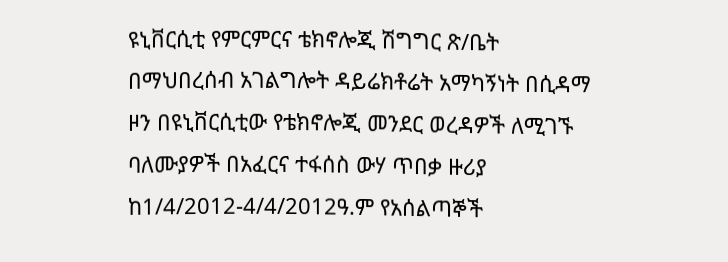ዩኒቨርሲቲ የምርምርና ቴክኖሎጂ ሽግግር ጽ/ቤት በማህበረሰብ አገልግሎት ዳይሬክቶሬት አማካኝነት በሲዳማ ዞን በዩኒቨርሲቲው የቴክኖሎጂ መንደር ወረዳዎች ለሚገኙ ባለሙያዎች በአፈርና ተፋሰስ ውሃ ጥበቃ ዙሪያ ከ1/4/2012-4/4/2012ዓ.ም የአሰልጣኞች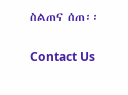ስልጠና ሰጠ፡፡

Contact Us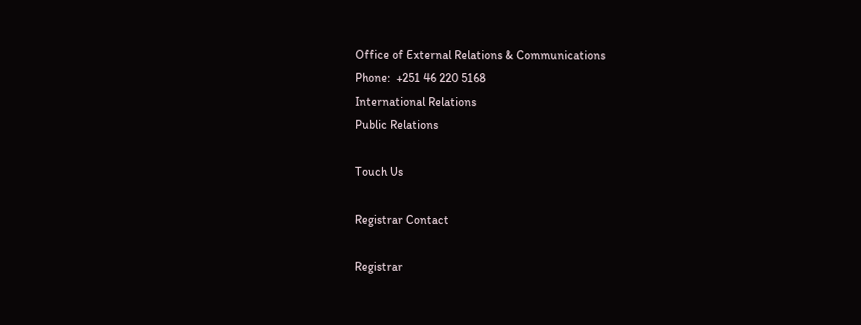Office of External Relations & Communications
Phone:  +251 46 220 5168
International Relations
Public Relations

Touch Us

Registrar Contact

Registrar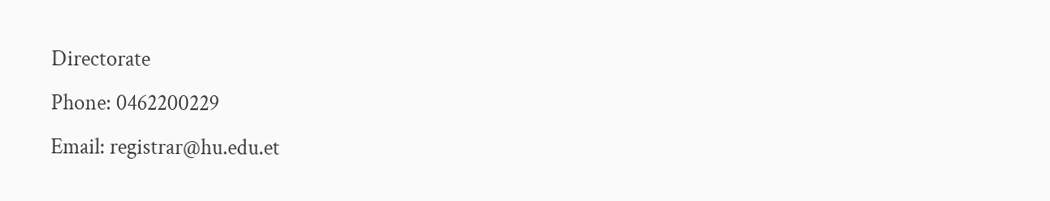Directorate
Phone: 0462200229
Email: registrar@hu.edu.et